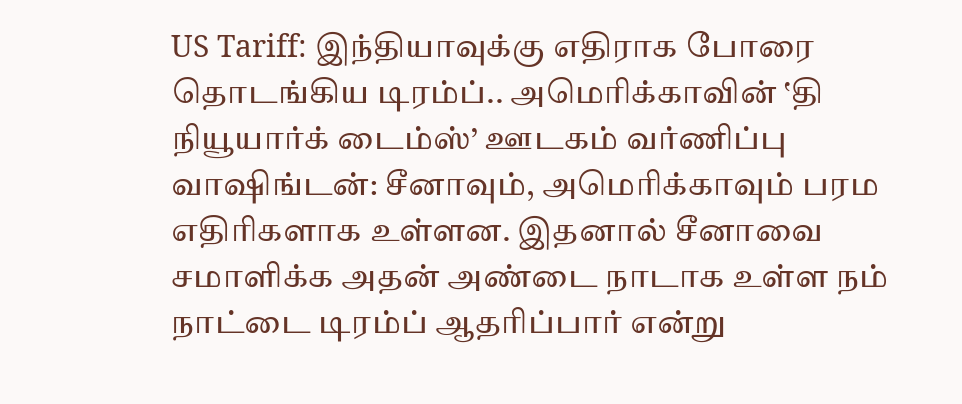US Tariff: இந்தியாவுக்கு எதிராக போரை தொடங்கிய டிரம்ப்.. அமெரிக்காவின் ‛தி நியூயார்க் டைம்ஸ்’ ஊடகம் வர்ணிப்பு
வாஷிங்டன்: சீனாவும், அமெரிக்காவும் பரம எதிரிகளாக உள்ளன. இதனால் சீனாவை சமாளிக்க அதன் அண்டை நாடாக உள்ள நம் நாட்டை டிரம்ப் ஆதரிப்பார் என்று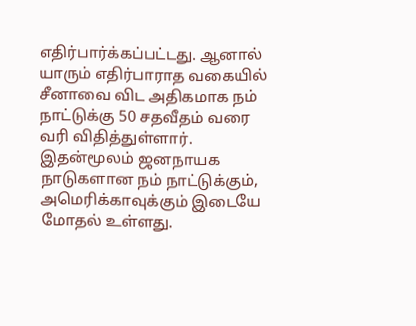எதிர்பார்க்கப்பட்டது. ஆனால் யாரும் எதிர்பாராத வகையில் சீனாவை விட அதிகமாக நம் நாட்டுக்கு 50 சதவீதம் வரை வரி விதித்துள்ளார். இதன்மூலம் ஜனநாயக நாடுகளான நம் நாட்டுக்கும், அமெரிக்காவுக்கும் இடையே மோதல் உள்ளது.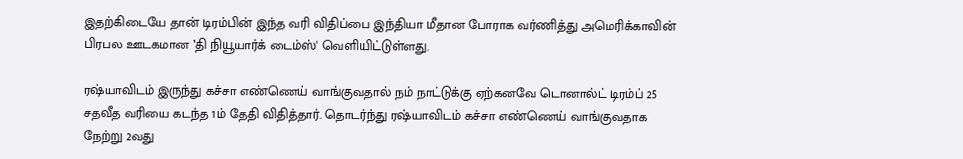இதற்கிடையே தான் டிரம்பின் இந்த வரி விதிப்பை இந்தியா மீதான போராக வர்ணித்து அமெரிக்காவின் பிரபல ஊடகமான ‛தி நியூயார்க் டைம்ஸ்' வெளியிட்டுள்ளது.

ரஷ்யாவிடம் இருந்து கச்சா எண்ணெய் வாங்குவதால் நம் நாட்டுக்கு ஏற்கனவே டொனால்ட் டிரம்ப் 25 சதவீத வரியை கடந்த 1ம் தேதி விதித்தார். தொடர்ந்து ரஷ்யாவிடம் கச்சா எண்ணெய் வாங்குவதாக நேற்று 2வது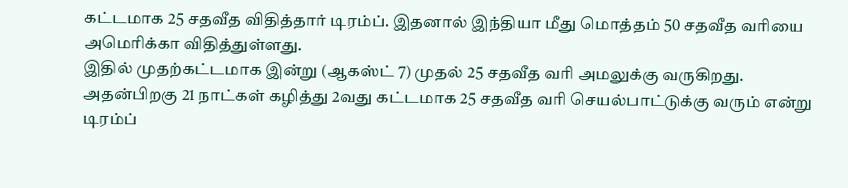கட்டமாக 25 சதவீத விதித்தார் டிரம்ப். இதனால் இந்தியா மீது மொத்தம் 50 சதவீத வரியை அமெரிக்கா விதித்துள்ளது.
இதில் முதற்கட்டமாக இன்று (ஆகஸ்ட் 7) முதல் 25 சதவீத வரி அமலுக்கு வருகிறது. அதன்பிறகு 21 நாட்கள் கழித்து 2வது கட்டமாக 25 சதவீத வரி செயல்பாட்டுக்கு வரும் என்று டிரம்ப்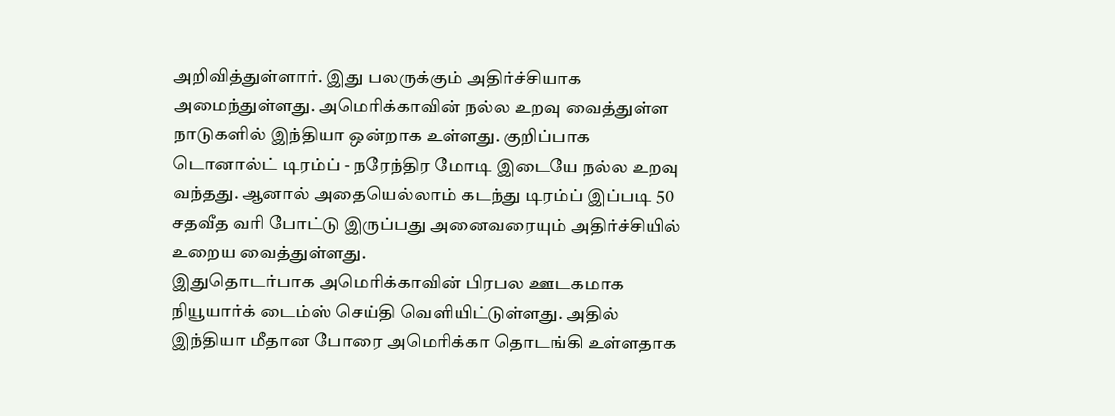அறிவித்துள்ளார். இது பலருக்கும் அதிர்ச்சியாக அமைந்துள்ளது. அமெரிக்காவின் நல்ல உறவு வைத்துள்ள நாடுகளில் இந்தியா ஒன்றாக உள்ளது. குறிப்பாக டொனால்ட் டிரம்ப் - நரேந்திர மோடி இடையே நல்ல உறவு வந்தது. ஆனால் அதையெல்லாம் கடந்து டிரம்ப் இப்படி 50 சதவீத வரி போட்டு இருப்பது அனைவரையும் அதிர்ச்சியில் உறைய வைத்துள்ளது.
இதுதொடர்பாக அமெரிக்காவின் பிரபல ஊடகமாக நியூயார்க் டைம்ஸ் செய்தி வெளியிட்டுள்ளது. அதில் இந்தியா மீதான போரை அமெரிக்கா தொடங்கி உள்ளதாக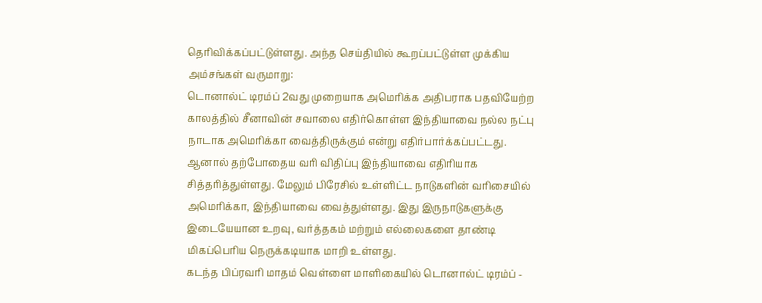தெரிவிக்கப்பட்டுள்ளது. அந்த செய்தியில் கூறப்பட்டுள்ள முக்கிய அம்சங்கள் வருமாறு:
டொனால்ட் டிரம்ப் 2வது முறையாக அமெரிக்க அதிபராக பதவியேற்ற காலத்தில் சீனாவின் சவாலை எதிர்கொள்ள இந்தியாவை நல்ல நட்பு நாடாக அமெரிக்கா வைத்திருக்கும் என்று எதிர்பார்க்கப்பட்டது. ஆனால் தற்போதைய வரி விதிப்பு இந்தியாவை எதிரியாக சித்தரித்துள்ளது. மேலும் பிரேசில் உள்ளிட்ட நாடுகளின் வரிசையில் அமெரிக்கா, இந்தியாவை வைத்துள்ளது. இது இருநாடுகளுக்கு இடையேயான உறவு, வர்த்தகம் மற்றும் எல்லைகளை தாண்டி மிகப்பெரிய நெருக்கடியாக மாறி உள்ளது.
கடந்த பிப்ரவரி மாதம் வெள்ளை மாளிகையில் டொனால்ட் டிரம்ப் -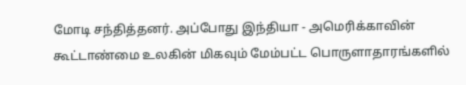மோடி சந்தித்தனர். அப்போது இந்தியா - அமெரிக்காவின் கூட்டாண்மை உலகின் மிகவும் மேம்பட்ட பொருளாதாரங்களில்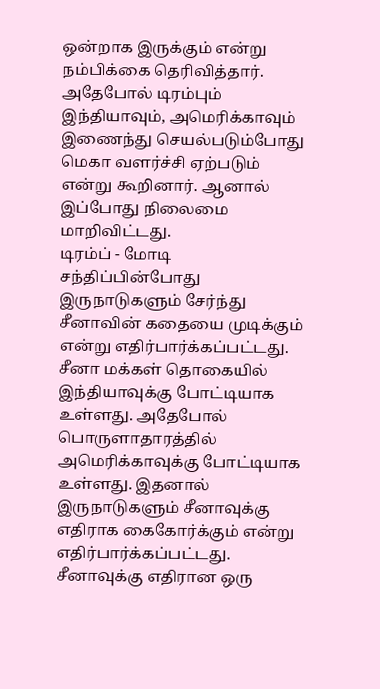ஒன்றாக இருக்கும் என்று நம்பிக்கை தெரிவித்தார். அதேபோல் டிரம்பும் இந்தியாவும், அமெரிக்காவும் இணைந்து செயல்படும்போது மெகா வளர்ச்சி ஏற்படும் என்று கூறினார். ஆனால் இப்போது நிலைமை மாறிவிட்டது.
டிரம்ப் - மோடி சந்திப்பின்போது இருநாடுகளும் சேர்ந்து சீனாவின் கதையை முடிக்கும் என்று எதிர்பார்க்கப்பட்டது. சீனா மக்கள் தொகையில் இந்தியாவுக்கு போட்டியாக உள்ளது. அதேபோல் பொருளாதாரத்தில் அமெரிக்காவுக்கு போட்டியாக உள்ளது. இதனால் இருநாடுகளும் சீனாவுக்கு எதிராக கைகோர்க்கும் என்று எதிர்பார்க்கப்பட்டது. சீனாவுக்கு எதிரான ஒரு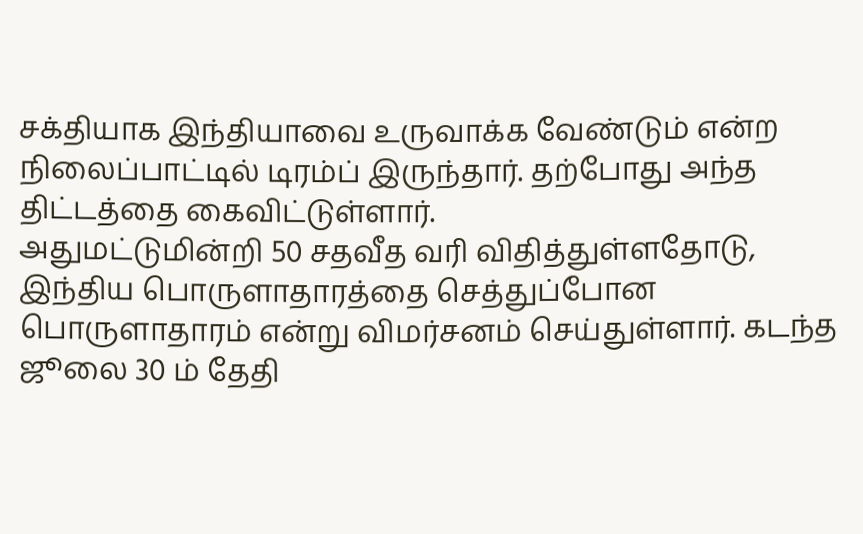சக்தியாக இந்தியாவை உருவாக்க வேண்டும் என்ற நிலைப்பாட்டில் டிரம்ப் இருந்தார். தற்போது அந்த திட்டத்தை கைவிட்டுள்ளார்.
அதுமட்டுமின்றி 50 சதவீத வரி விதித்துள்ளதோடு, இந்திய பொருளாதாரத்தை செத்துப்போன பொருளாதாரம் என்று விமர்சனம் செய்துள்ளார். கடந்த ஜூலை 30 ம் தேதி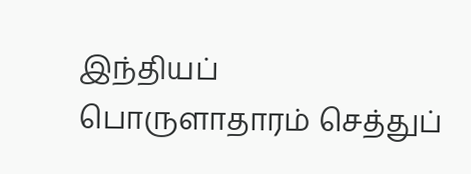இந்தியப் பொருளாதாரம் செத்துப்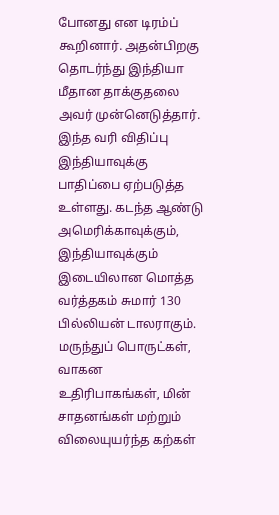போனது என டிரம்ப் கூறினார். அதன்பிறகு தொடர்ந்து இந்தியா மீதான தாக்குதலை அவர் முன்னெடுத்தார்.
இந்த வரி விதிப்பு இந்தியாவுக்கு பாதிப்பை ஏற்படுத்த உள்ளது. கடந்த ஆண்டு அமெரிக்காவுக்கும், இந்தியாவுக்கும் இடையிலான மொத்த வர்த்தகம் சுமார் 130 பில்லியன் டாலராகும். மருந்துப் பொருட்கள், வாகன உதிரிபாகங்கள், மின் சாதனங்கள் மற்றும் விலையுயர்ந்த கற்கள்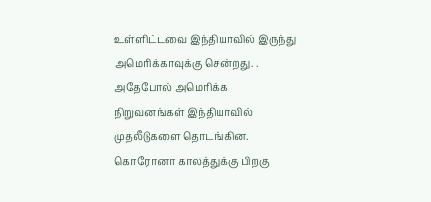உள்ளிட்டவை இந்தியாவில் இருந்து அமெரிக்காவுக்கு சென்றது. .
அதேபோல் அமெரிக்க நிறுவனங்கள் இந்தியாவில் முதலீடுகளை தொடங்கின. கொரோனா காலத்துக்கு பிறகு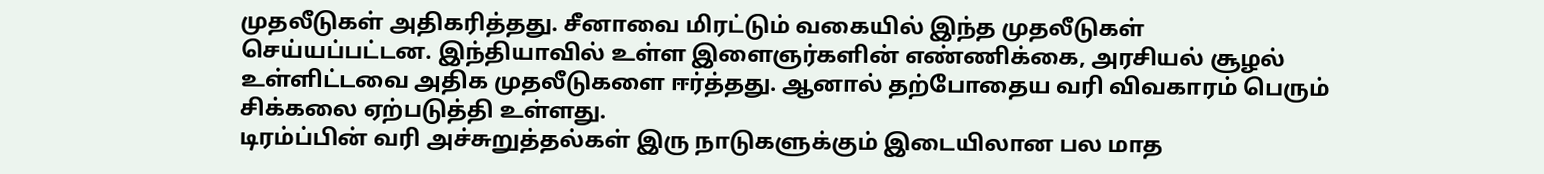முதலீடுகள் அதிகரித்தது. சீனாவை மிரட்டும் வகையில் இந்த முதலீடுகள் செய்யப்பட்டன. இந்தியாவில் உள்ள இளைஞர்களின் எண்ணிக்கை, அரசியல் சூழல் உள்ளிட்டவை அதிக முதலீடுகளை ஈர்த்தது. ஆனால் தற்போதைய வரி விவகாரம் பெரும் சிக்கலை ஏற்படுத்தி உள்ளது.
டிரம்ப்பின் வரி அச்சுறுத்தல்கள் இரு நாடுகளுக்கும் இடையிலான பல மாத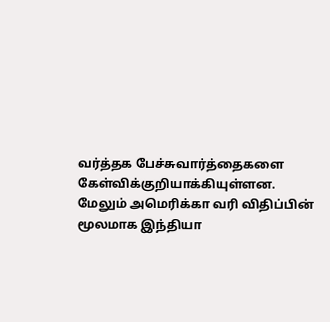வர்த்தக பேச்சுவார்த்தைகளை கேள்விக்குறியாக்கியுள்ளன. மேலும் அமெரிக்கா வரி விதிப்பின் மூலமாக இந்தியா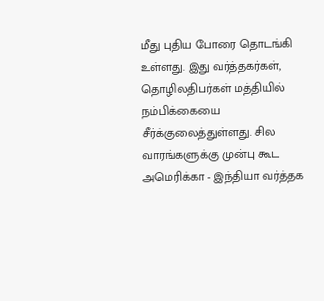மீது புதிய போரை தொடங்கி உள்ளது. இது வர்த்தகர்கள், தொழிலதிபர்கள் மத்தியில் நம்பிக்கையை சீர்க்குலைத்துள்ளது. சில வாரங்களுக்கு முன்பு கூட அமெரிக்கா - இந்தியா வர்த்தக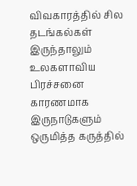விவகாரத்தில் சில தடங்கல்கள் இருந்தாலும் உலகளாவிய பிரச்சனை காரணமாக இருநாடுகளும் ஒருமித்த கருத்தில்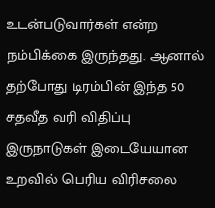உடன்படுவார்கள் என்ற நம்பிக்கை இருந்தது. ஆனால் தற்போது டிரம்பின் இந்த 50 சதவீத வரி விதிப்பு இருநாடுகள் இடையேயான உறவில் பெரிய விரிசலை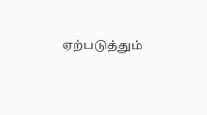ஏற்படுத்தும்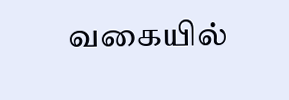வகையில்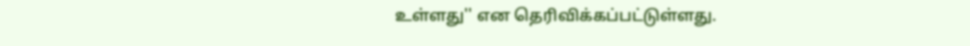உள்ளது'' என தெரிவிக்கப்பட்டுள்ளது.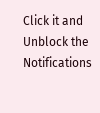Click it and Unblock the Notifications